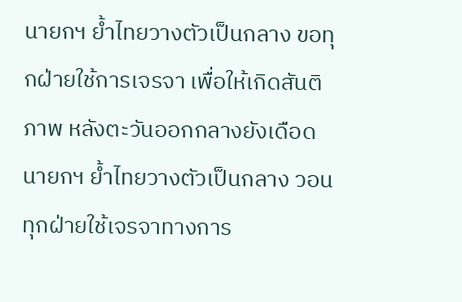นายกฯ ย้ำไทยวางตัวเป็นกลาง ขอทุกฝ่ายใช้การเจรจา เพื่อให้เกิดสันติภาพ หลังตะวันออกกลางยังเดือด
นายกฯ ย้ำไทยวางตัวเป็นกลาง วอนทุกฝ่ายใช้เจรจาทางการ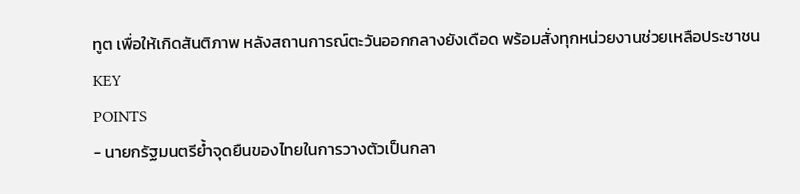ทูต เพื่อให้เกิดสันติภาพ หลังสถานการณ์ตะวันออกกลางยังเดือด พร้อมสั่งทุกหน่วยงานช่วยเหลือประชาชน
KEY
POINTS
- นายกรัฐมนตรีย้ำจุดยืนของไทยในการวางตัวเป็นกลา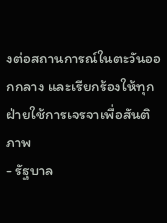งต่อสถานการณ์ในตะวันออกกลาง และเรียกร้องให้ทุกฝ่ายใช้การเจรจาเพื่อสันติภาพ
- รัฐบาล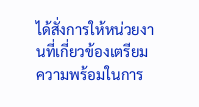ได้สั่งการให้หน่วยงานที่เกี่ยวข้องเตรียมความพร้อมในการ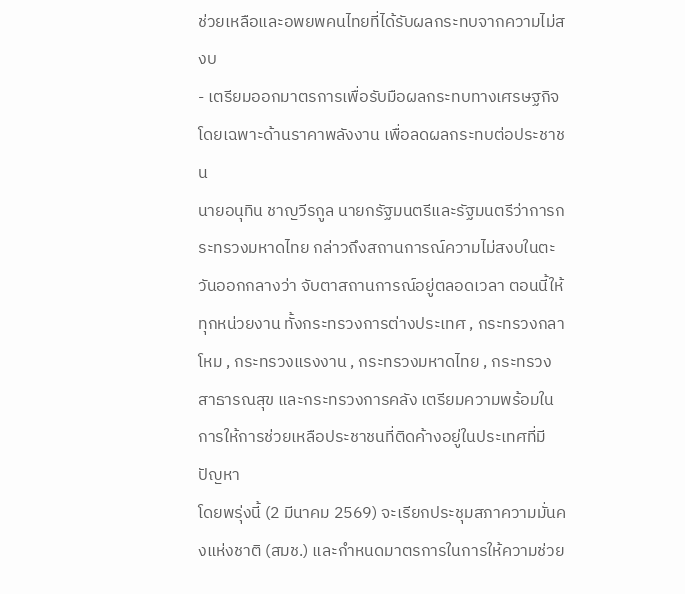ช่วยเหลือและอพยพคนไทยที่ได้รับผลกระทบจากความไม่สงบ
- เตรียมออกมาตรการเพื่อรับมือผลกระทบทางเศรษฐกิจ โดยเฉพาะด้านราคาพลังงาน เพื่อลดผลกระทบต่อประชาชน
นายอนุทิน ชาญวีรกูล นายกรัฐมนตรีและรัฐมนตรีว่าการกระทรวงมหาดไทย กล่าวถึงสถานการณ์ความไม่สงบในตะวันออกกลางว่า จับตาสถานการณ์อยู่ตลอดเวลา ตอนนี้ให้ทุกหน่วยงาน ทั้งกระทรวงการต่างประเทศ , กระทรวงกลาโหม , กระทรวงแรงงาน , กระทรวงมหาดไทย , กระทรวงสาธารณสุข และกระทรวงการคลัง เตรียมความพร้อมในการให้การช่วยเหลือประชาชนที่ติดค้างอยู่ในประเทศที่มีปัญหา
โดยพรุ่งนี้ (2 มีนาคม 2569) จะเรียกประชุมสภาความมั่นคงแห่งชาติ (สมช.) และกำหนดมาตรการในการให้ความช่วย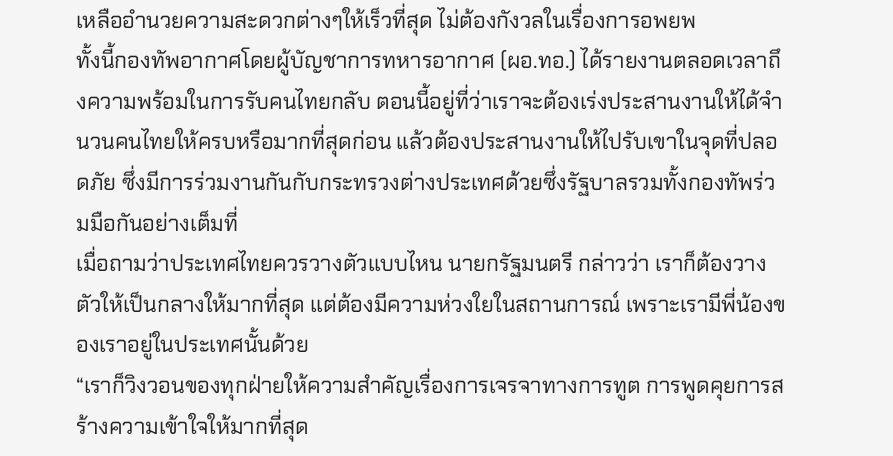เหลืออำนวยความสะดวกต่างๆให้เร็วที่สุด ไม่ต้องกังวลในเรื่องการอพยพ
ทั้งนี้กองทัพอากาศโดยผู้บัญชาการทหารอากาศ (ผอ.ทอ.) ได้รายงานตลอดเวลาถึงความพร้อมในการรับคนไทยกลับ ตอนนี้อยู่ที่ว่าเราจะต้องเร่งประสานงานให้ได้จำนวนคนไทยให้ครบหรือมากที่สุดก่อน แล้วต้องประสานงานให้ไปรับเขาในจุดที่ปลอดภัย ซึ่งมีการร่วมงานกันกับกระทรวงต่างประเทศด้วยซึ่งรัฐบาลรวมทั้งกองทัพร่วมมือกันอย่างเต็มที่
เมื่อถามว่าประเทศไทยควรวางตัวแบบไหน นายกรัฐมนตรี กล่าวว่า เราก็ต้องวางตัวให้เป็นกลางให้มากที่สุด แต่ต้องมีความห่วงใยในสถานการณ์ เพราะเรามีพี่น้องของเราอยู่ในประเทศนั้นด้วย
“เราก็วิงวอนของทุกฝ่ายให้ความสำคัญเรื่องการเจรจาทางการทูต การพูดคุยการสร้างความเข้าใจให้มากที่สุด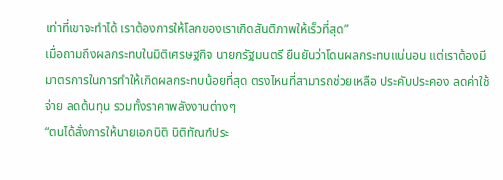เท่าที่เขาจะทำได้ เราต้องการให้โลกของเราเกิดสันติภาพให้เร็วที่สุด”
เมื่อถามถึงผลกระทบในมิติเศรษฐกิจ นายกรัฐมนตรี ยืนยันว่าโดนผลกระทบแน่นอน แต่เราต้องมีมาตรการในการทำให้เกิดผลกระทบน้อยที่สุด ตรงไหนที่สามารถช่วยเหลือ ประคับประคอง ลดค่าใช้จ่าย ลดต้นทุน รวมทั้งราคาพลังงานต่างๆ
“ตนได้สั่งการให้นายเอกนิติ นิติทัณฑ์ประ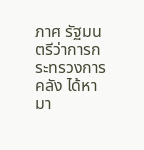ภาศ รัฐมนตรีว่าการกระทรวงการคลัง ได้หามา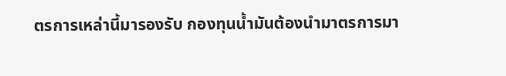ตรการเหล่านี้มารองรับ กองทุนน้ำมันต้องนำมาตรการมา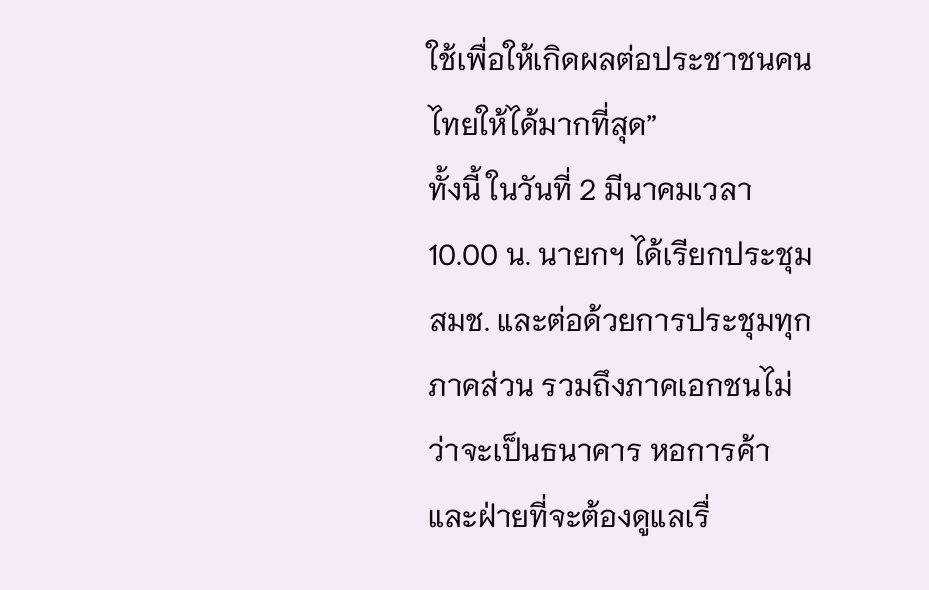ใช้เพื่อให้เกิดผลต่อประชาชนคนไทยให้ได้มากที่สุด”
ทั้งนี้ ในวันที่ 2 มีนาคมเวลา 10.00 น. นายกฯ ได้เรียกประชุมสมช. และต่อด้วยการประชุมทุกภาคส่วน รวมถึงภาคเอกชนไม่ว่าจะเป็นธนาคาร หอการค้า และฝ่ายที่จะต้องดูแลเรื่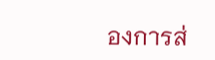องการส่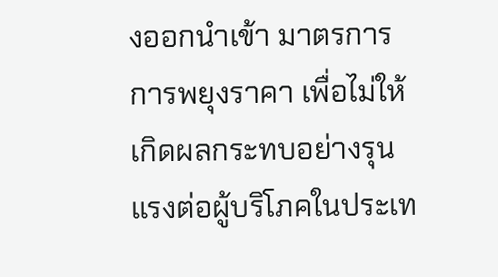งออกนําเข้า มาตรการการพยุงราคา เพื่อไม่ให้เกิดผลกระทบอย่างรุนแรงต่อผู้บริโภคในประเท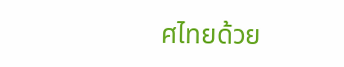ศไทยด้วย